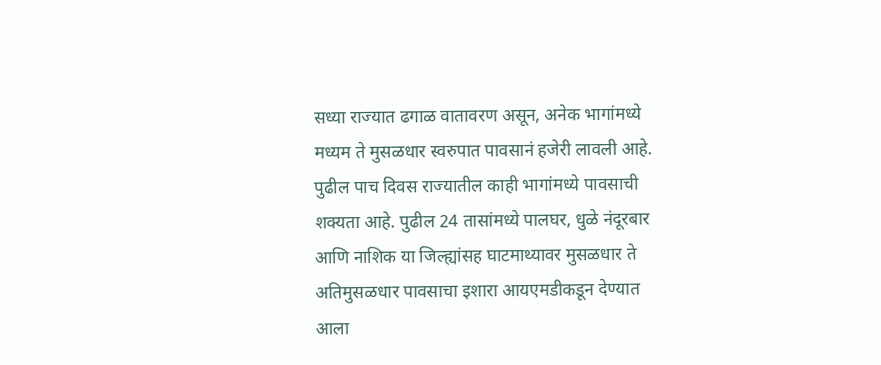सध्या राज्यात ढगाळ वातावरण असून, अनेक भागांमध्ये मध्यम ते मुसळधार स्वरुपात पावसानं हजेरी लावली आहे. पुढील पाच दिवस राज्यातील काही भागांमध्ये पावसाची शक्यता आहे. पुढील 24 तासांमध्ये पालघर, धुळे नंदूरबार आणि नाशिक या जिल्ह्यांसह घाटमाथ्यावर मुसळधार ते अतिमुसळधार पावसाचा इशारा आयएमडीकडून देण्यात आला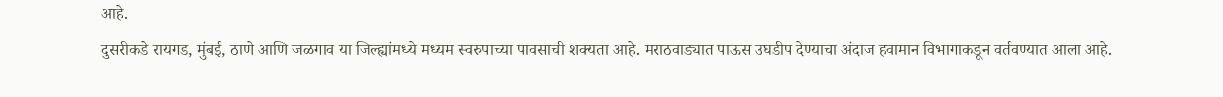आहे.
दुसरीकडे रायगड, मुंबई, ठाणे आणि जळगाव या जिल्ह्यांमध्ये मध्यम स्वरुपाच्या पावसाची शक्यता आहे. मराठवाड्यात पाऊस उघडीप देण्याचा अंदाज हवामान विभागाकडून वर्तवण्यात आला आहे.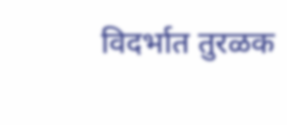विदर्भात तुरळक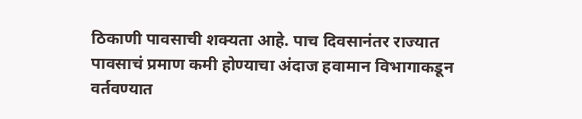ठिकाणी पावसाची शक्यता आहे. पाच दिवसानंतर राज्यात पावसाचं प्रमाण कमी होण्याचा अंदाज हवामान विभागाकडून वर्तवण्यात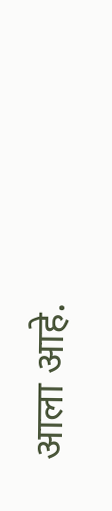आला आहे.